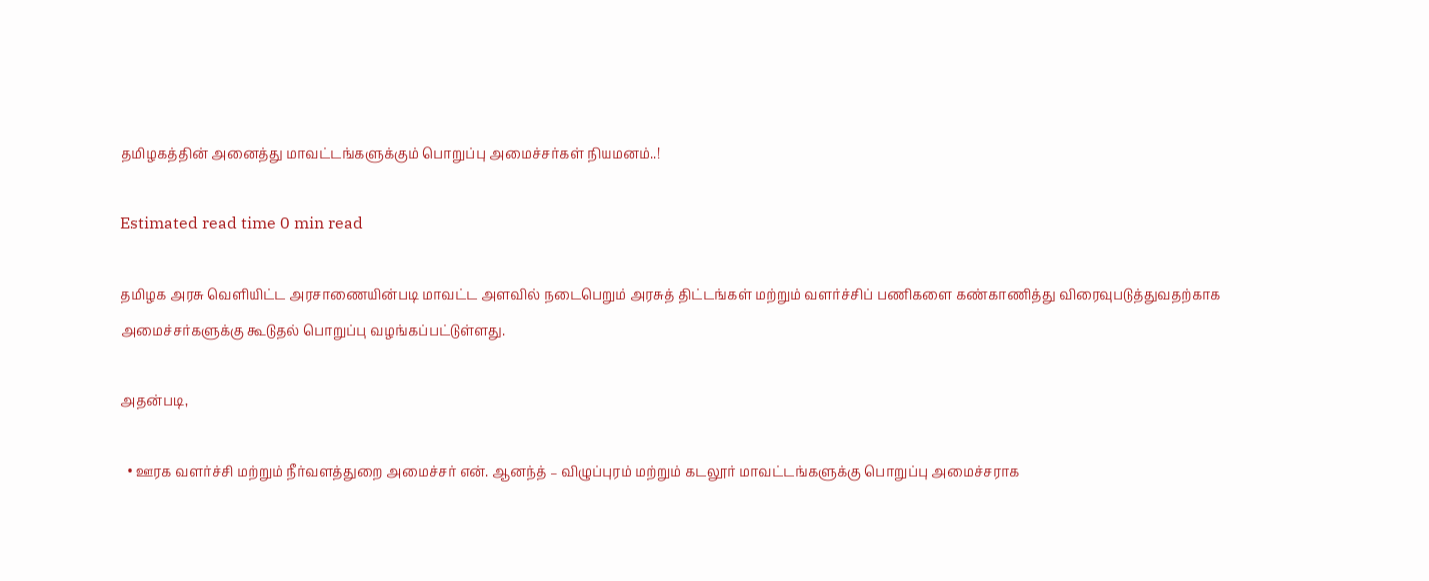தமிழகத்தின் அனைத்து மாவட்டங்களுக்கும் பொறுப்பு அமைச்சர்கள் நியமனம்..!

Estimated read time 0 min read

தமிழக அரசு வெளியிட்ட அரசாணையின்படி மாவட்ட அளவில் நடைபெறும் அரசுத் திட்டங்கள் மற்றும் வளர்ச்சிப் பணிகளை கண்காணித்து விரைவுபடுத்துவதற்காக அமைச்சர்களுக்கு கூடுதல் பொறுப்பு வழங்கப்பட்டுள்ளது.

அதன்படி,

  • ஊரக வளர்ச்சி மற்றும் நீர்வளத்துறை அமைச்சர் என். ஆனந்த் – விழுப்புரம் மற்றும் கடலூர் மாவட்டங்களுக்கு பொறுப்பு அமைச்சராக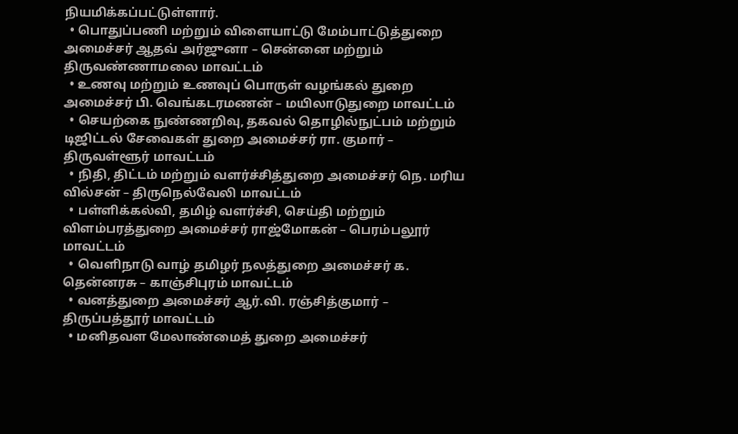நியமிக்கப்பட்டுள்ளார்.
  • பொதுப்பணி மற்றும் விளையாட்டு மேம்பாட்டுத்துறை அமைச்சர் ஆதவ் அர்ஜுனா – சென்னை மற்றும் திருவண்ணாமலை மாவட்டம்
  • உணவு மற்றும் உணவுப் பொருள் வழங்கல் துறை அமைச்சர் பி. வெங்கடரமணன் – மயிலாடுதுறை மாவட்டம்
  • செயற்கை நுண்ணறிவு, தகவல் தொழில்நுட்பம் மற்றும் டிஜிட்டல் சேவைகள் துறை அமைச்சர் ரா. குமார் – திருவள்ளூர் மாவட்டம்
  • நிதி, திட்டம் மற்றும் வளர்ச்சித்துறை அமைச்சர் நெ. மரிய வில்சன் – திருநெல்வேலி மாவட்டம்
  • பள்ளிக்கல்வி, தமிழ் வளர்ச்சி, செய்தி மற்றும் விளம்பரத்துறை அமைச்சர் ராஜ்மோகன் – பெரம்பலூர் மாவட்டம்
  • வெளிநாடு வாழ் தமிழர் நலத்துறை அமைச்சர் க. தென்னரசு – காஞ்சிபுரம் மாவட்டம்
  • வனத்துறை அமைச்சர் ஆர்.வி. ரஞ்சித்குமார் – திருப்பத்தூர் மாவட்டம்
  • மனிதவள மேலாண்மைத் துறை அமைச்சர்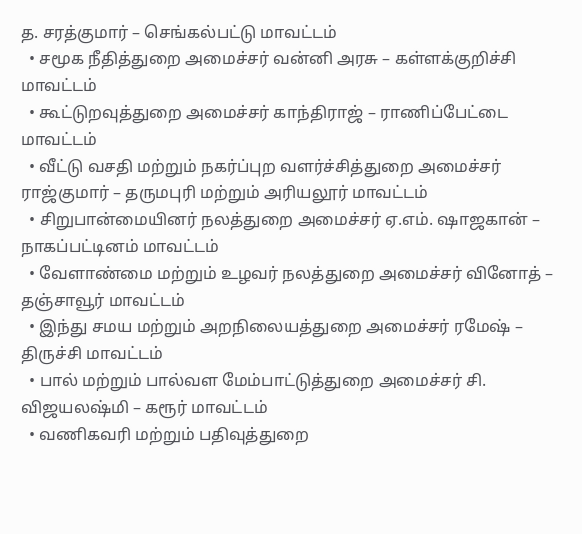த. சரத்குமார் – செங்கல்பட்டு மாவட்டம்
  • சமூக நீதித்துறை அமைச்சர் வன்னி அரசு – கள்ளக்குறிச்சி மாவட்டம்
  • கூட்டுறவுத்துறை அமைச்சர் காந்திராஜ் – ராணிப்பேட்டை மாவட்டம்
  • வீட்டு வசதி மற்றும் நகர்ப்புற வளர்ச்சித்துறை அமைச்சர் ராஜ்குமார் – தருமபுரி மற்றும் அரியலூர் மாவட்டம்
  • சிறுபான்மையினர் நலத்துறை அமைச்சர் ஏ.எம். ஷாஜகான் – நாகப்பட்டினம் மாவட்டம்
  • வேளாண்மை மற்றும் உழவர் நலத்துறை அமைச்சர் வினோத் – தஞ்சாவூர் மாவட்டம்
  • இந்து சமய மற்றும் அறநிலையத்துறை அமைச்சர் ரமேஷ் – திருச்சி மாவட்டம்
  • பால் மற்றும் பால்வள மேம்பாட்டுத்துறை அமைச்சர் சி. விஜயலஷ்மி – கரூர் மாவட்டம்
  • வணிகவரி மற்றும் பதிவுத்துறை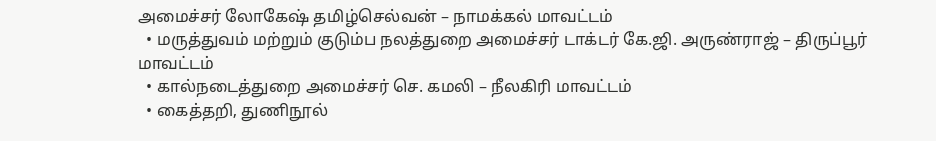அமைச்சர் லோகேஷ் தமிழ்செல்வன் – நாமக்கல் மாவட்டம்
  • மருத்துவம் மற்றும் குடும்ப நலத்துறை அமைச்சர் டாக்டர் கே.ஜி. அருண்ராஜ் – திருப்பூர் மாவட்டம்
  • கால்நடைத்துறை அமைச்சர் செ. கமலி – நீலகிரி மாவட்டம்
  • கைத்தறி, துணிநூல்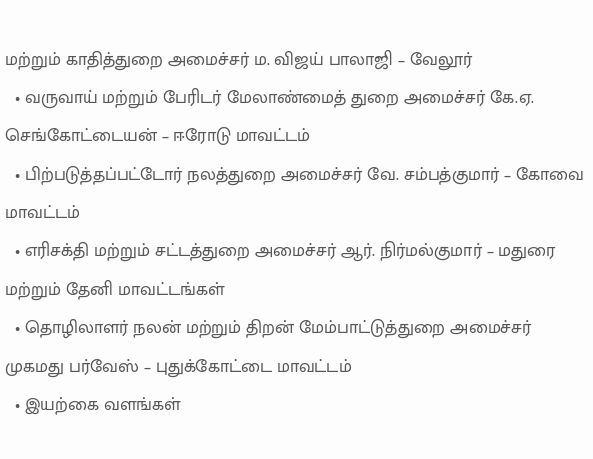மற்றும் காதித்துறை அமைச்சர் ம. விஜய் பாலாஜி – வேலூர்
  • வருவாய் மற்றும் பேரிடர் மேலாண்மைத் துறை அமைச்சர் கே.ஏ. செங்கோட்டையன் – ஈரோடு மாவட்டம்
  • பிற்படுத்தப்பட்டோர் நலத்துறை அமைச்சர் வே. சம்பத்குமார் – கோவை மாவட்டம்
  • எரிசக்தி மற்றும் சட்டத்துறை அமைச்சர் ஆர். நிர்மல்குமார் – மதுரை மற்றும் தேனி மாவட்டங்கள்
  • தொழிலாளர் நலன் மற்றும் திறன் மேம்பாட்டுத்துறை அமைச்சர் முகமது பர்வேஸ் – புதுக்கோட்டை மாவட்டம்
  • இயற்கை வளங்கள்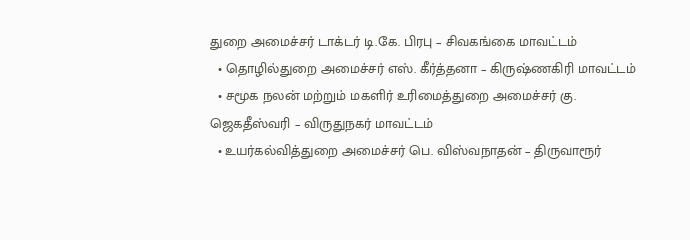துறை அமைச்சர் டாக்டர் டி.கே. பிரபு – சிவகங்கை மாவட்டம்
  • தொழில்துறை அமைச்சர் எஸ். கீர்த்தனா – கிருஷ்ணகிரி மாவட்டம்
  • சமூக நலன் மற்றும் மகளிர் உரிமைத்துறை அமைச்சர் கு. ஜெகதீஸ்வரி – விருதுநகர் மாவட்டம்
  • உயர்கல்வித்துறை அமைச்சர் பெ. விஸ்வநாதன் – திருவாரூர்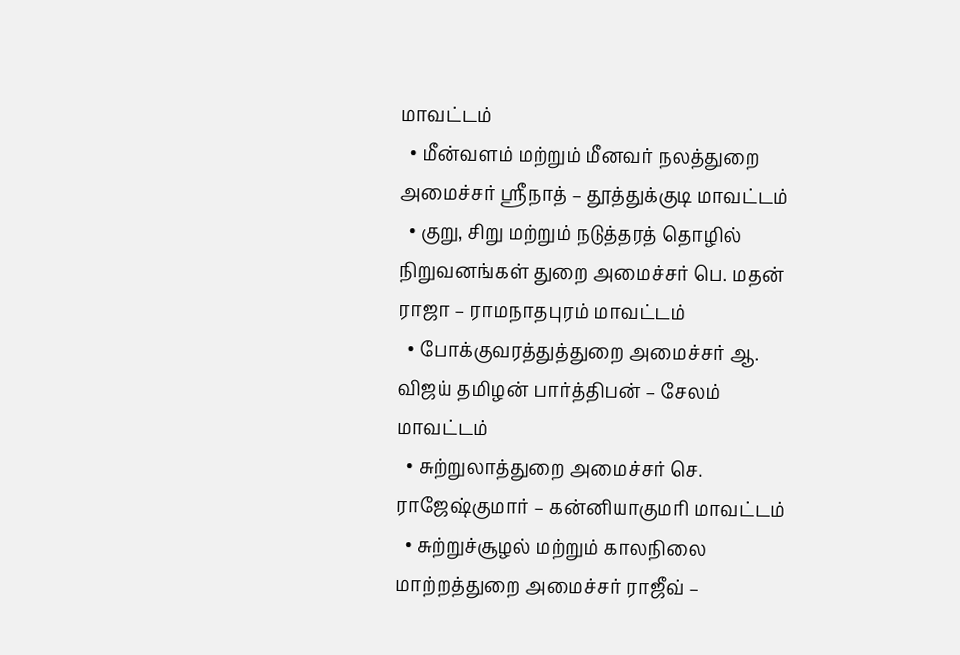மாவட்டம்
  • மீன்வளம் மற்றும் மீனவர் நலத்துறை அமைச்சர் ஸ்ரீநாத் – தூத்துக்குடி மாவட்டம்
  • குறு, சிறு மற்றும் நடுத்தரத் தொழில் நிறுவனங்கள் துறை அமைச்சர் பெ. மதன் ராஜா – ராமநாதபுரம் மாவட்டம்
  • போக்குவரத்துத்துறை அமைச்சர் ஆ. விஜய் தமிழன் பார்த்திபன் – சேலம் மாவட்டம்
  • சுற்றுலாத்துறை அமைச்சர் செ. ராஜேஷ்குமார் – கன்னியாகுமரி மாவட்டம்
  • சுற்றுச்சூழல் மற்றும் காலநிலை மாற்றத்துறை அமைச்சர் ராஜீவ் –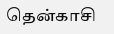தென்காசி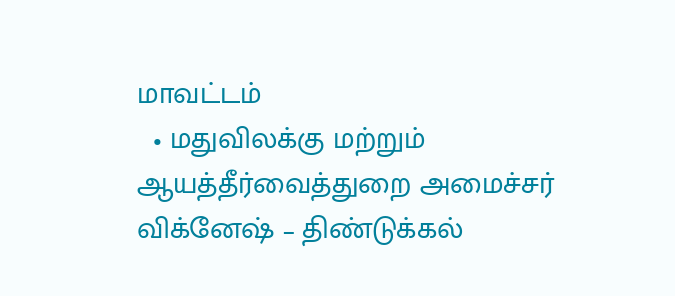மாவட்டம்
  • மதுவிலக்கு மற்றும் ஆயத்தீர்வைத்துறை அமைச்சர் விக்னேஷ் – திண்டுக்கல்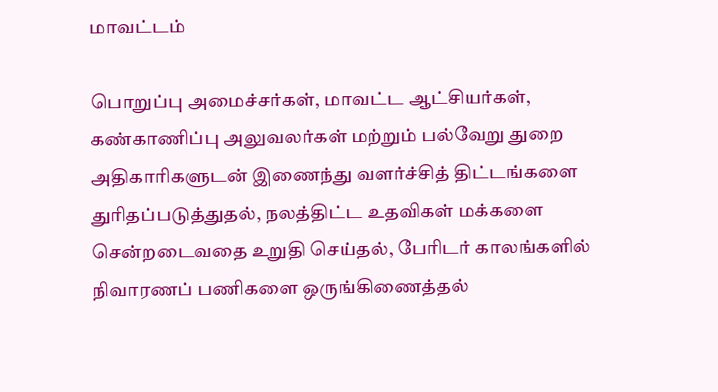மாவட்டம்

பொறுப்பு அமைச்சர்கள், மாவட்ட ஆட்சியர்கள், கண்காணிப்பு அலுவலர்கள் மற்றும் பல்வேறு துறை அதிகாரிகளுடன் இணைந்து வளர்ச்சித் திட்டங்களை துரிதப்படுத்துதல், நலத்திட்ட உதவிகள் மக்களை சென்றடைவதை உறுதி செய்தல், பேரிடர் காலங்களில் நிவாரணப் பணிகளை ஒருங்கிணைத்தல்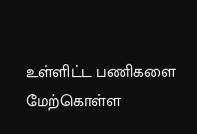உள்ளிட்ட பணிகளை மேற்கொள்ள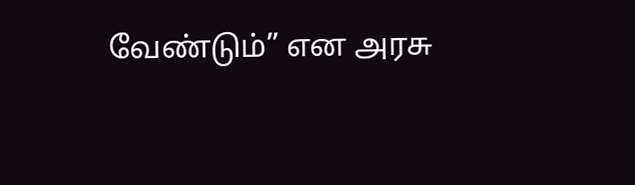வேண்டும்” என அரசு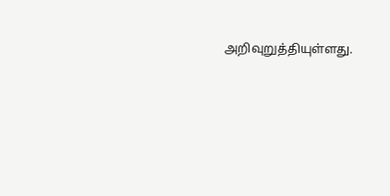அறிவுறுத்தியுள்ளது.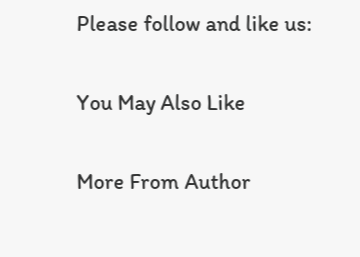Please follow and like us:

You May Also Like

More From Author